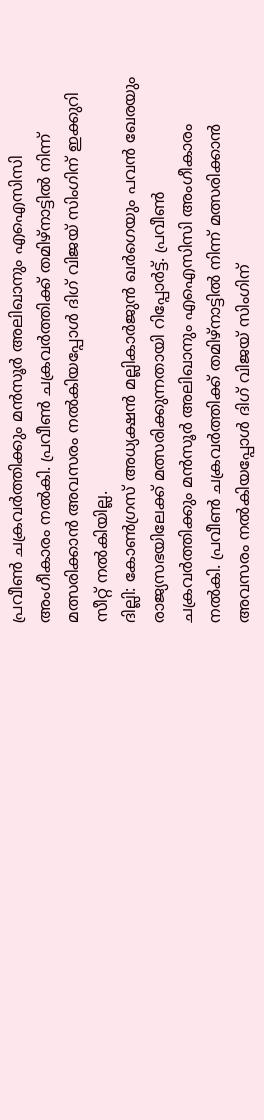പ്രവീൺ ചക്രവർത്തിക്കും മൻസൂർ അലിഖാനും എഐസിസി അംഗീകാരം നൽകി. പ്രവീൺ ചക്രവർത്തിക്ക് തമിഴ്നാട്ടിൽ നിന്ന് മത്സരിക്കാൻ അവസരം നൽകിയപ്പോൾ ദിഗ് വിജയ് സിംഗിന് ഇക്കുറി സീറ്റ് നൽകിയില്ല.
ദില്ലി: കോൺഗ്രസ് അധ്യക്ഷൻ മല്ലികാർജുൻ ഖർഗെയും പവൻ ഖേരയും രാജ്യസഭയിലേക്ക് മത്സരിക്കുന്നതായി റിപ്പോർട്ട്. പ്രവീൺ ചക്രവർത്തിക്കും മൻസൂർ അലിഖാനും എഐസിസി അംഗീകാരം നൽകി. പ്രവീൺ ചക്രവർത്തിക്ക് തമിഴ്നാട്ടിൽ നിന്ന് മത്സരിക്കാൻ അവസരം നൽകിയപ്പോൾ ദിഗ് വിജയ് സിംഗിന്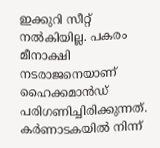ഇക്കുറി സീറ്റ് നൽകിയില്ല. പകരം മീനാക്ഷി നടരാജനെയാണ് ഹൈക്കമാൻഡ് പരിഗണിച്ചിരിക്കുന്നത്. കർണാടകയിൽ നിന്ന്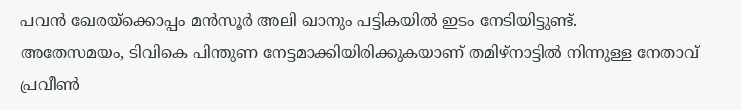പവൻ ഖേരയ്ക്കൊപ്പം മൻസൂർ അലി ഖാനും പട്ടികയിൽ ഇടം നേടിയിട്ടുണ്ട്.
അതേസമയം, ടിവികെ പിന്തുണ നേട്ടമാക്കിയിരിക്കുകയാണ് തമിഴ്നാട്ടിൽ നിന്നുള്ള നേതാവ് പ്രവീൺ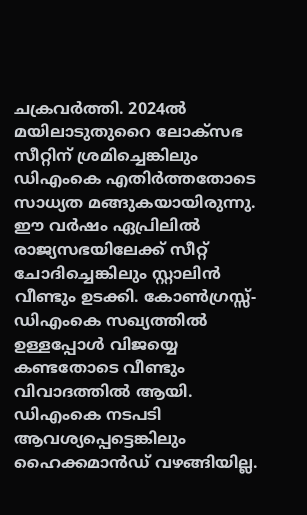ചക്രവർത്തി. 2024ൽ മയിലാടുതുറൈ ലോക്സഭ സീറ്റിന് ശ്രമിച്ചെങ്കിലും ഡിഎംകെ എതിർത്തതോടെ സാധ്യത മങ്ങുകയായിരുന്നു. ഈ വർഷം ഏപ്രിലിൽ രാജ്യസഭയിലേക്ക് സീറ്റ് ചോദിച്ചെങ്കിലും സ്റ്റാലിൻ വീണ്ടും ഉടക്കി. കോൺഗ്രസ്സ്- ഡിഎംകെ സഖ്യത്തിൽ ഉള്ളപ്പോൾ വിജയ്യെ കണ്ടതോടെ വീണ്ടും വിവാദത്തിൽ ആയി. ഡിഎംകെ നടപടി ആവശ്യപ്പെട്ടെങ്കിലും ഹൈക്കമാൻഡ് വഴങ്ങിയില്ല.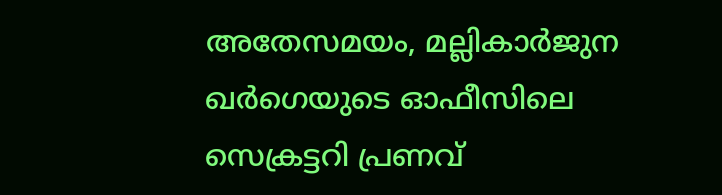അതേസമയം, മല്ലികാർജുന ഖർഗെയുടെ ഓഫീസിലെ സെക്രട്ടറി പ്രണവ്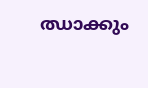ഝാക്കും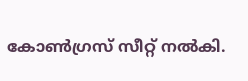കോൺഗ്രസ് സീറ്റ് നൽകി.